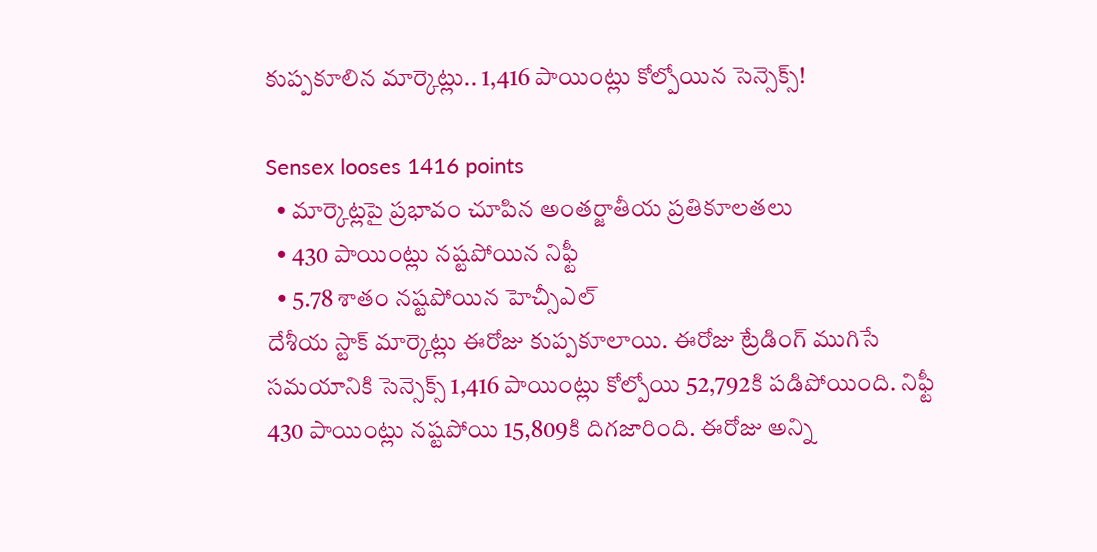కుప్పకూలిన మార్కెట్లు.. 1,416 పాయింట్లు కోల్పోయిన సెన్సెక్స్!

Sensex looses 1416 points
  • మార్కెట్లపై ప్రభావం చూపిన అంతర్జాతీయ ప్రతికూలతలు
  • 430 పాయింట్లు నష్టపోయిన నిఫ్టీ
  • 5.78 శాతం నష్టపోయిన హెచ్సీఎల్
దేశీయ స్టాక్ మార్కెట్లు ఈరోజు కుప్పకూలాయి. ఈరోజు ట్రేడింగ్ ముగిసే సమయానికి సెన్సెక్స్ 1,416 పాయింట్లు కోల్పోయి 52,792కి పడిపోయింది. నిఫ్టీ 430 పాయింట్లు నష్టపోయి 15,809కి దిగజారింది. ఈరోజు అన్ని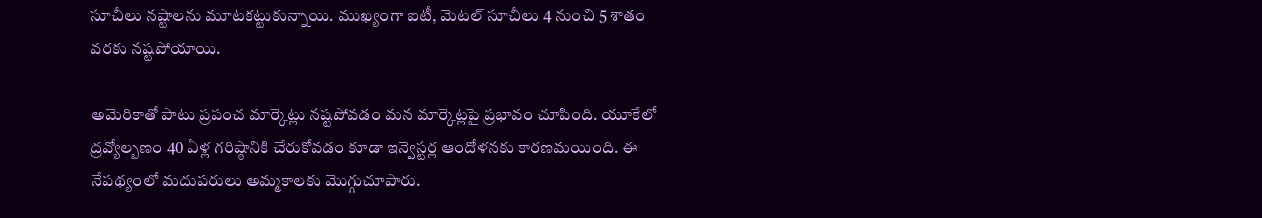సూచీలు నష్టాలను మూటకట్టుకున్నాయి. ముఖ్యంగా ఐటీ, మెటల్ సూచీలు 4 నుంచి 5 శాతం వరకు నష్టపోయాయి.

అమెరికాతో పాటు ప్రపంచ మార్కెట్లు నష్టపోవడం మన మార్కెట్లపై ప్రభావం చూపింది. యూకేలో ద్రవ్యోల్బణం 40 ఏళ్ల గరిష్ఠానికి చేరుకోవడం కూడా ఇన్వెస్టర్ల ఆందోళనకు కారణమయింది. ఈ నేపథ్యంలో మదుపరులు అమ్మకాలకు మొగ్గుచూపారు.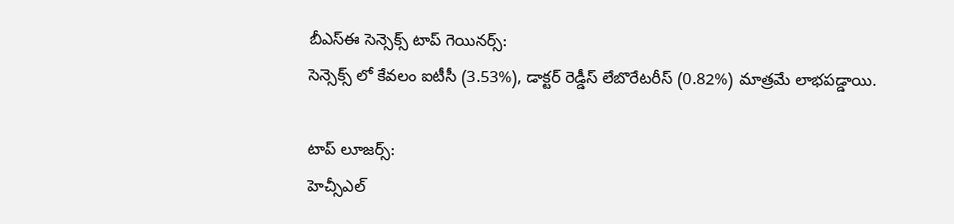బీఎస్ఈ సెన్సెక్స్ టాప్ గెయినర్స్:
సెన్సెక్స్ లో కేవలం ఐటీసీ (3.53%), డాక్టర్ రెడ్డీస్ లేబొరేటరీస్ (0.82%) మాత్రమే లాభపడ్డాయి.

టాప్ లూజర్స్:
హెచ్సీఎల్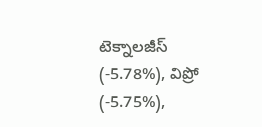టెక్నాలజీస్ (-5.78%), విప్రో (-5.75%),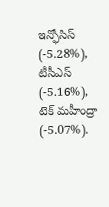ఇన్ఫోసిస్ (-5.28%), టీసీఎస్ (-5.16%), టెక్ మహీంద్రా (-5.07%).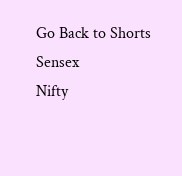Go Back to Shorts
Sensex
Nifty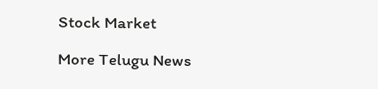Stock Market

More Telugu News